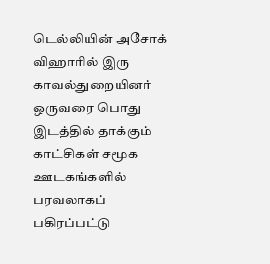டெல்லியின் அசோக் விஹாரில் இரு காவல்துறையினர் ஒருவரை பொது இடத்தில் தாக்கும் காட்சிகள் சமூக ஊடகங்களில் பரவலாகப் பகிரப்பட்டு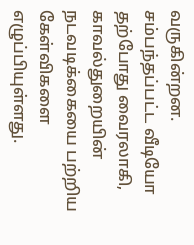வருகின்றன. சம்பந்தப்பட்ட வீடியோ தற்போது வைரலாகி, காவல்துறையின் நடவடிக்கையை பற்றிய கேள்விகளை எழுப்பியுள்ளது.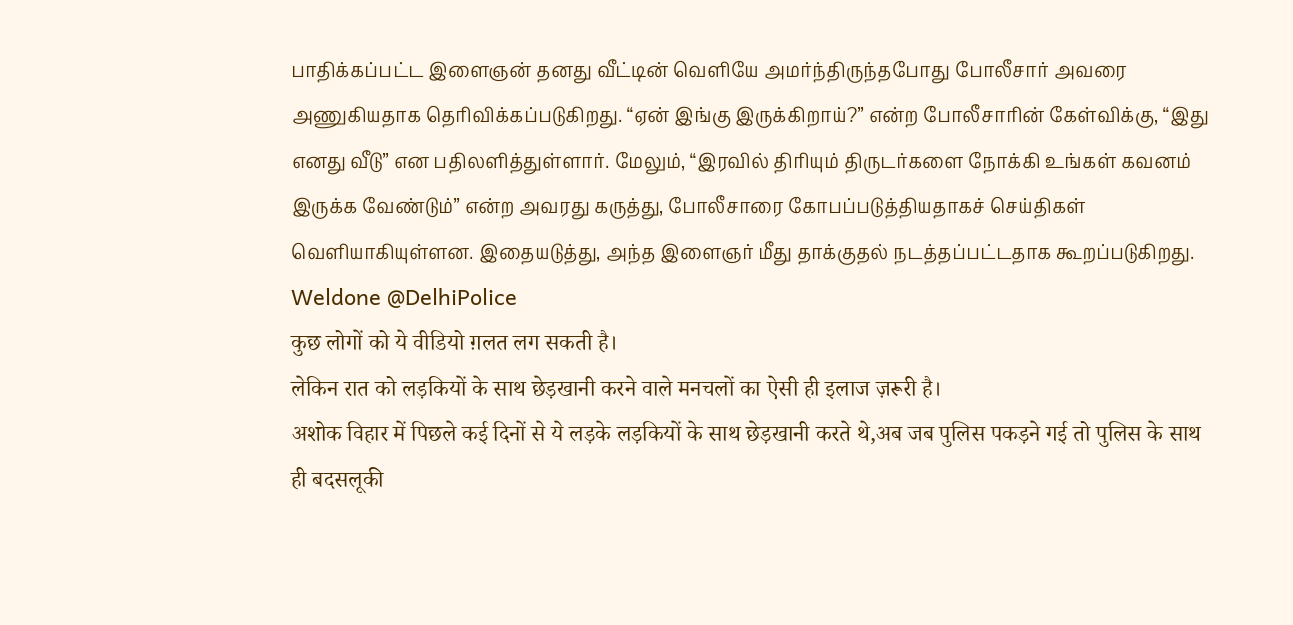பாதிக்கப்பட்ட இளைஞன் தனது வீட்டின் வெளியே அமர்ந்திருந்தபோது போலீசார் அவரை அணுகியதாக தெரிவிக்கப்படுகிறது. “ஏன் இங்கு இருக்கிறாய்?” என்ற போலீசாரின் கேள்விக்கு, “இது எனது வீடு” என பதிலளித்துள்ளார். மேலும், “இரவில் திரியும் திருடர்களை நோக்கி உங்கள் கவனம் இருக்க வேண்டும்” என்ற அவரது கருத்து, போலீசாரை கோபப்படுத்தியதாகச் செய்திகள் வெளியாகியுள்ளன. இதையடுத்து, அந்த இளைஞர் மீது தாக்குதல் நடத்தப்பட்டதாக கூறப்படுகிறது.
Weldone @DelhiPolice
कुछ लोगों को ये वीडियो ग़लत लग सकती है।
लेकिन रात को लड़कियों के साथ छेड़खानी करने वाले मनचलों का ऐसी ही इलाज ज़रूरी है।
अशोक विहार में पिछले कई दिनों से ये लड़के लड़कियों के साथ छेड़खानी करते थे,अब जब पुलिस पकड़ने गई तो पुलिस के साथ ही बदसलूकी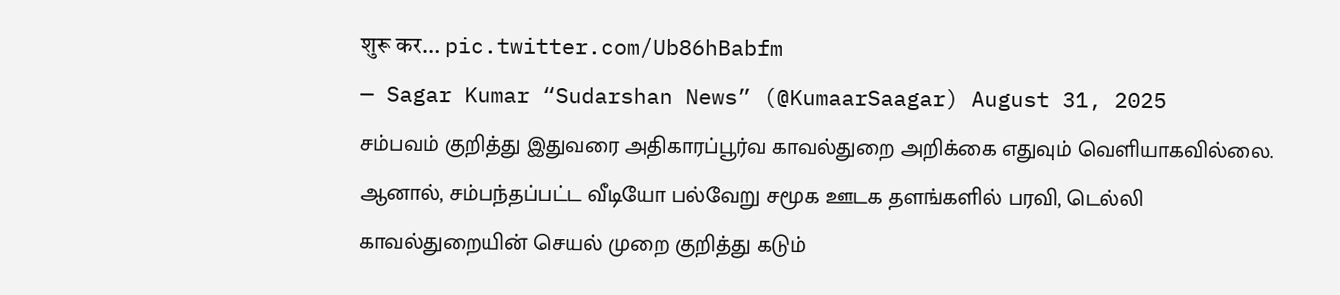शुरू कर… pic.twitter.com/Ub86hBabfm
— Sagar Kumar “Sudarshan News” (@KumaarSaagar) August 31, 2025
சம்பவம் குறித்து இதுவரை அதிகாரப்பூர்வ காவல்துறை அறிக்கை எதுவும் வெளியாகவில்லை. ஆனால், சம்பந்தப்பட்ட வீடியோ பல்வேறு சமூக ஊடக தளங்களில் பரவி, டெல்லி காவல்துறையின் செயல் முறை குறித்து கடும்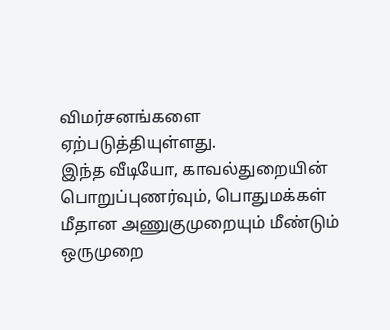விமர்சனங்களை ஏற்படுத்தியுள்ளது.
இந்த வீடியோ, காவல்துறையின் பொறுப்புணர்வும், பொதுமக்கள் மீதான அணுகுமுறையும் மீண்டும் ஒருமுறை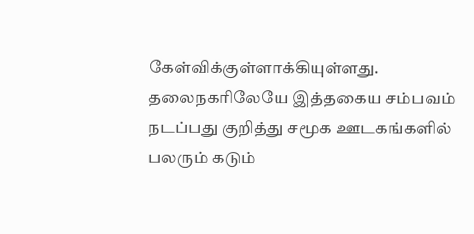கேள்விக்குள்ளாக்கியுள்ளது. தலைநகரிலேயே இத்தகைய சம்பவம் நடப்பது குறித்து சமூக ஊடகங்களில் பலரும் கடும்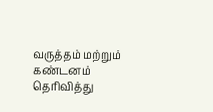வருத்தம் மற்றும் கண்டனம் தெரிவித்து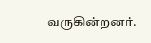வருகின்றனர்.